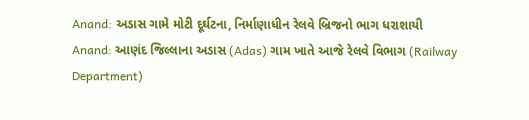Anand: અડાસ ગામે મોટી દૂર્ઘટના, નિર્માણાધીન રેલવે બ્રિજનો ભાગ ધરાશાયી
Anand: આણંદ જિલ્લાના અડાસ (Adas) ગામ ખાતે આજે રેલવે વિભાગ (Railway Department)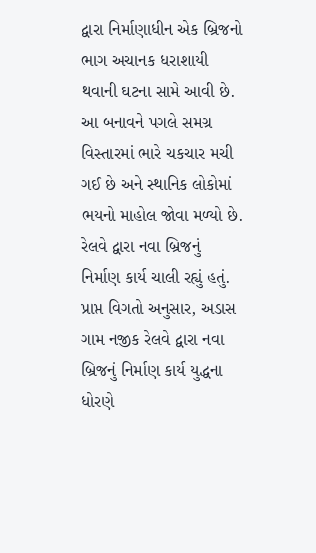દ્વારા નિર્માણાધીન એક બ્રિજનો ભાગ અચાનક ધરાશાયી થવાની ઘટના સામે આવી છે. આ બનાવને પગલે સમગ્ર વિસ્તારમાં ભારે ચકચાર મચી ગઈ છે અને સ્થાનિક લોકોમાં ભયનો માહોલ જોવા મળ્યો છે.
રેલવે દ્વારા નવા બ્રિજનું નિર્માણ કાર્ય ચાલી રહ્યું હતું.
પ્રાપ્ત વિગતો અનુસાર, અડાસ ગામ નજીક રેલવે દ્વારા નવા બ્રિજનું નિર્માણ કાર્ય યુદ્ધના ધોરણે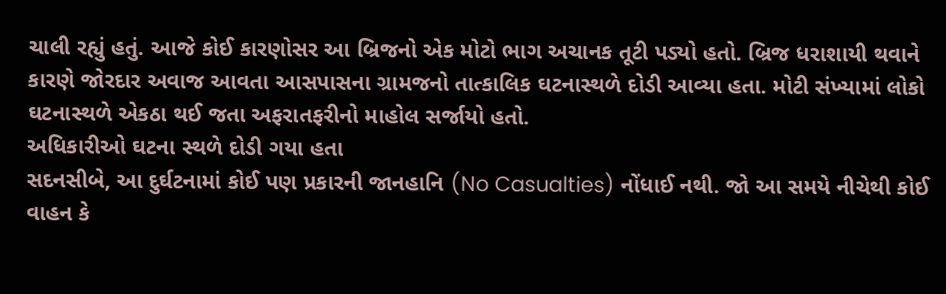ચાલી રહ્યું હતું. આજે કોઈ કારણોસર આ બ્રિજનો એક મોટો ભાગ અચાનક તૂટી પડ્યો હતો. બ્રિજ ધરાશાયી થવાને કારણે જોરદાર અવાજ આવતા આસપાસના ગ્રામજનો તાત્કાલિક ઘટનાસ્થળે દોડી આવ્યા હતા. મોટી સંખ્યામાં લોકો ઘટનાસ્થળે એકઠા થઈ જતા અફરાતફરીનો માહોલ સર્જાયો હતો.
અધિકારીઓ ઘટના સ્થળે દોડી ગયા હતા
સદનસીબે, આ દુર્ઘટનામાં કોઈ પણ પ્રકારની જાનહાનિ (No Casualties) નોંધાઈ નથી. જો આ સમયે નીચેથી કોઈ વાહન કે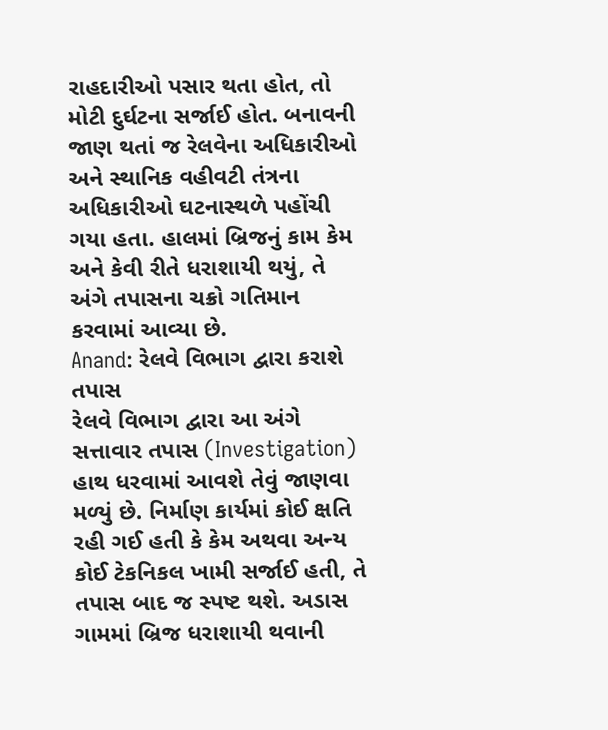રાહદારીઓ પસાર થતા હોત, તો મોટી દુર્ઘટના સર્જાઈ હોત. બનાવની જાણ થતાં જ રેલવેના અધિકારીઓ અને સ્થાનિક વહીવટી તંત્રના અધિકારીઓ ઘટનાસ્થળે પહોંચી ગયા હતા. હાલમાં બ્રિજનું કામ કેમ અને કેવી રીતે ધરાશાયી થયું, તે અંગે તપાસના ચક્રો ગતિમાન કરવામાં આવ્યા છે.
Anand: રેલવે વિભાગ દ્વારા કરાશે તપાસ
રેલવે વિભાગ દ્વારા આ અંગે સત્તાવાર તપાસ (Investigation) હાથ ધરવામાં આવશે તેવું જાણવા મળ્યું છે. નિર્માણ કાર્યમાં કોઈ ક્ષતિ રહી ગઈ હતી કે કેમ અથવા અન્ય કોઈ ટેકનિકલ ખામી સર્જાઈ હતી, તે તપાસ બાદ જ સ્પષ્ટ થશે. અડાસ ગામમાં બ્રિજ ધરાશાયી થવાની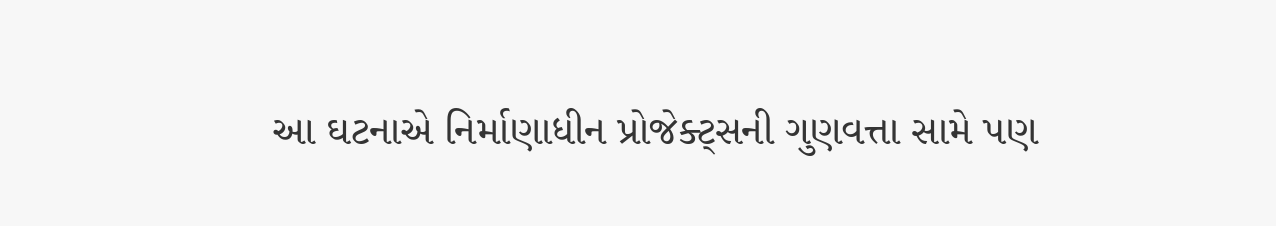આ ઘટનાએ નિર્માણાધીન પ્રોજેક્ટ્સની ગુણવત્તા સામે પણ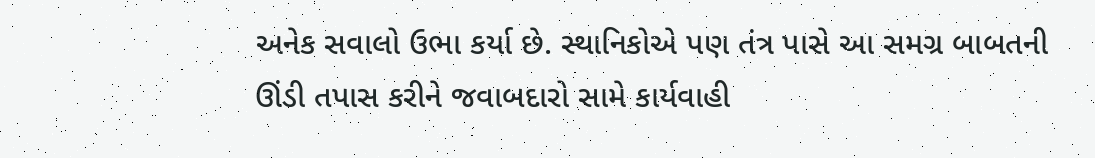અનેક સવાલો ઉભા કર્યા છે. સ્થાનિકોએ પણ તંત્ર પાસે આ સમગ્ર બાબતની ઊંડી તપાસ કરીને જવાબદારો સામે કાર્યવાહી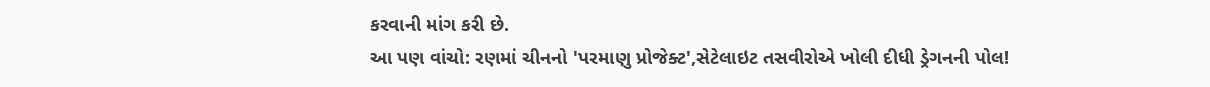કરવાની માંગ કરી છે.
આ પણ વાંચો: રણમાં ચીનનો 'પરમાણુ પ્રોજેક્ટ',સેટેલાઇટ તસવીરોએ ખોલી દીધી ડ્રેગનની પોલ!